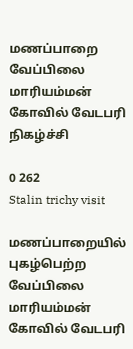மணப்பாறை வேப்பிலை மாரியம்மன் கோவில் வேடபரி நிகழ்ச்சி

0 262
Stalin trichy visit

மணப்பாறையில் புகழ்பெற்ற வேப்பிலை மாரியம்மன் கோவில் வேடபரி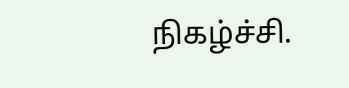நிகழ்ச்சி.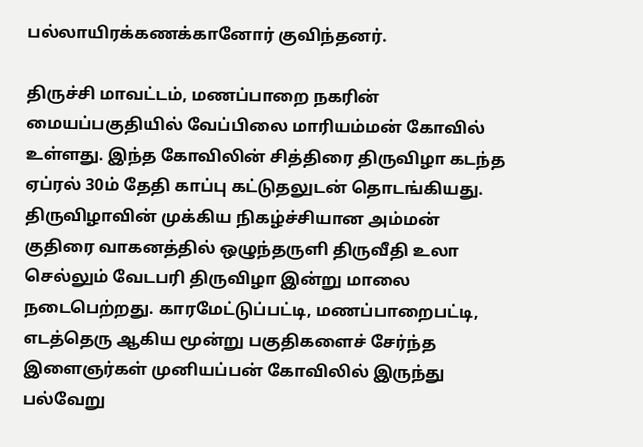பல்லாயிரக்கணக்கானோர் குவிந்தனர்.

திருச்சி மாவட்டம், மணப்பாறை நகரின் மையப்பகுதியில் வேப்பிலை மாரியம்மன் கோவில் உள்ளது. இந்த கோவிலின் சித்திரை திருவிழா கடந்த ஏப்ரல் 30ம் தேதி காப்பு கட்டுதலுடன் தொடங்கியது. திருவிழாவின் முக்கிய நிகழ்ச்சியான அம்மன் குதிரை வாகனத்தில் ஒழுந்தருளி திருவீதி உலா செல்லும் வேடபரி திருவிழா இன்று மாலை நடைபெற்றது. காரமேட்டுப்பட்டி, மணப்பாறைபட்டி, எடத்தெரு ஆகிய மூன்று பகுதிகளைச் சேர்ந்த இளைஞர்கள் முனியப்பன் கோவிலில் இருந்து பல்வேறு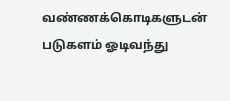வண்ணக்கொடிகளுடன் படுகளம் ஓடிவந்து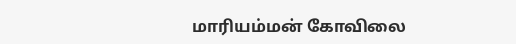மாரியம்மன் கோவிலை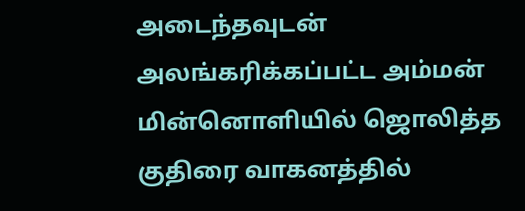அடைந்தவுடன் அலங்கரிக்கப்பட்ட அம்மன் மின்னொளியில் ஜொலித்த குதிரை வாகனத்தில்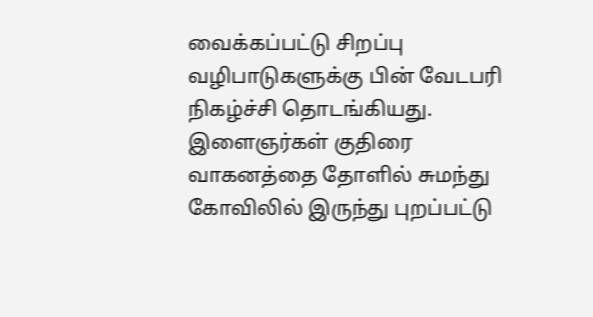வைக்கப்பட்டு சிறப்பு வழிபாடுகளுக்கு பின் வேடபரி நிகழ்ச்சி தொடங்கியது. இளைஞர்கள் குதிரை வாகனத்தை தோளில் சுமந்து கோவிலில் இருந்து புறப்பட்டு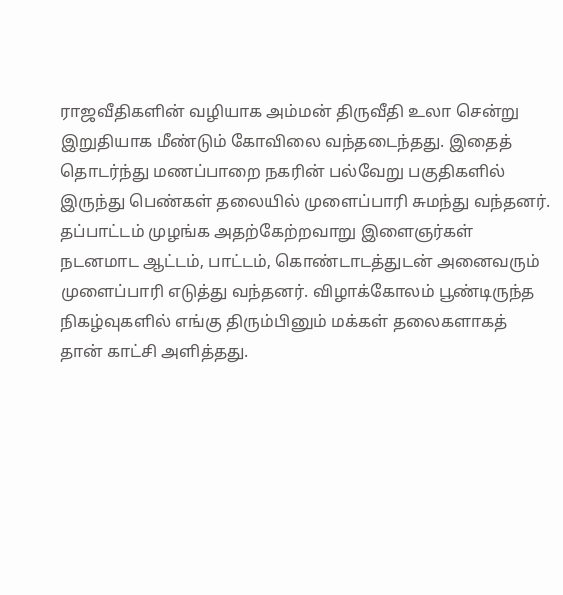ராஜவீதிகளின் வழியாக அம்மன் திருவீதி உலா சென்று இறுதியாக மீண்டும் கோவிலை வந்தடைந்தது. இதைத் தொடர்ந்து மணப்பாறை நகரின் பல்வேறு பகுதிகளில் இருந்து பெண்கள் தலையில் முளைப்பாரி சுமந்து வந்தனர். தப்பாட்டம் முழங்க அதற்கேற்றவாறு இளைஞர்கள் நடனமாட ஆட்டம், பாட்டம், கொண்டாடத்துடன் அனைவரும் முளைப்பாரி எடுத்து வந்தனர். விழாக்கோலம் பூண்டிருந்த நிகழ்வுகளில் எங்கு திரும்பினும் மக்கள் தலைகளாகத் தான் காட்சி அளித்தது.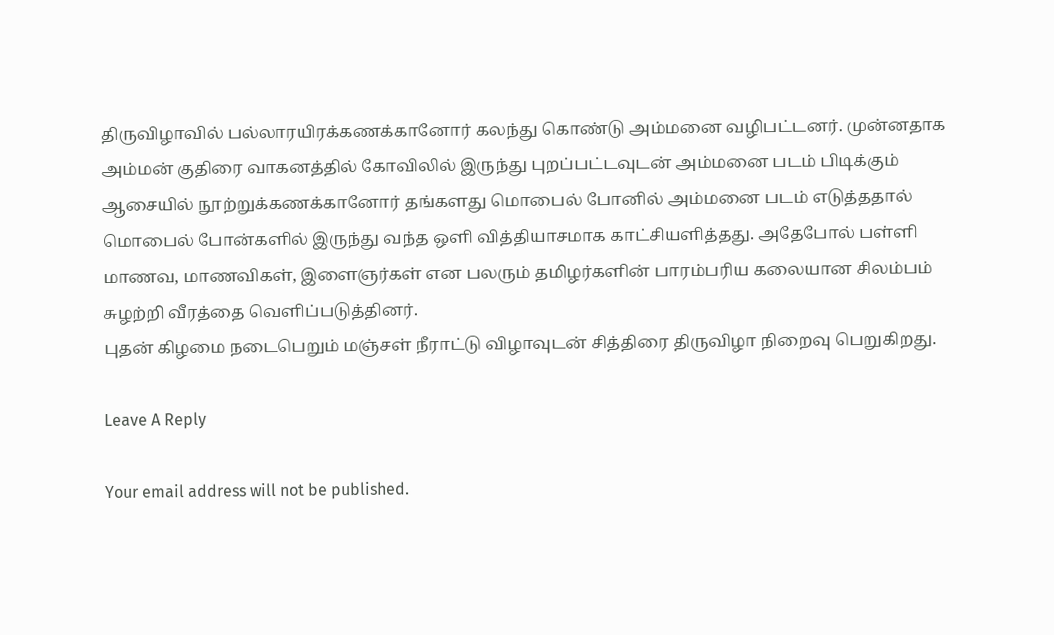திருவிழாவில் பல்லாரயிரக்கணக்கானோர் கலந்து கொண்டு அம்மனை வழிபட்டனர். முன்னதாக அம்மன் குதிரை வாகனத்தில் கோவிலில் இருந்து புறப்பட்டவுடன் அம்மனை படம் பிடிக்கும் ஆசையில் நூற்றுக்கணக்கானோர் தங்களது மொபைல் போனில் அம்மனை படம் எடுத்ததால் மொபைல் போன்களில் இருந்து வந்த ஒளி வித்தியாசமாக காட்சியளித்தது. அதேபோல் பள்ளி மாணவ, மாணவிகள், இளைஞர்கள் என பலரும் தமிழர்களின் பாரம்பரிய கலையான சிலம்பம் சுழற்றி வீரத்தை வெளிப்படுத்தினர்.
புதன் கிழமை நடைபெறும் மஞ்சள் நீராட்டு விழாவுடன் சித்திரை திருவிழா நிறைவு பெறுகிறது.

Leave A Reply

Your email address will not be published.